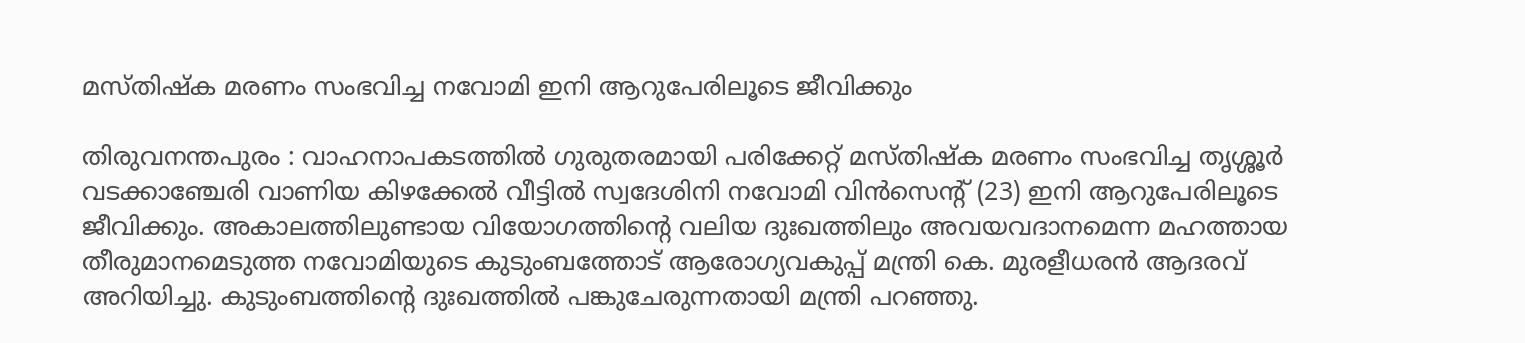മസ്തിഷ്ക മരണം സംഭവിച്ച നവോമി ഇനി ആറുപേരിലൂടെ ജീവിക്കും

തിരുവനന്തപുരം : വാഹനാപകടത്തിൽ ഗുരുതരമായി പരിക്കേറ്റ് മസ്തിഷ്ക മരണം സംഭവിച്ച തൃശ്ശൂർ വടക്കാഞ്ചേരി വാണിയ കിഴക്കേൽ വീട്ടിൽ സ്വദേശിനി നവോമി വിൻസെന്റ് (23) ഇനി ആറുപേരിലൂടെ ജീവിക്കും. അകാലത്തിലുണ്ടായ വിയോഗത്തിന്റെ വലിയ ദുഃഖത്തിലും അവയവദാനമെന്ന മഹത്തായ തീരുമാനമെടുത്ത നവോമിയുടെ കുടുംബത്തോട് ആരോഗ്യവകുപ്പ് മന്ത്രി കെ. മുരളീധരൻ ആദരവ് അറിയിച്ചു. കുടുംബത്തിന്റെ ദുഃഖത്തിൽ പങ്കുചേരുന്നതായി മന്ത്രി പറഞ്ഞു.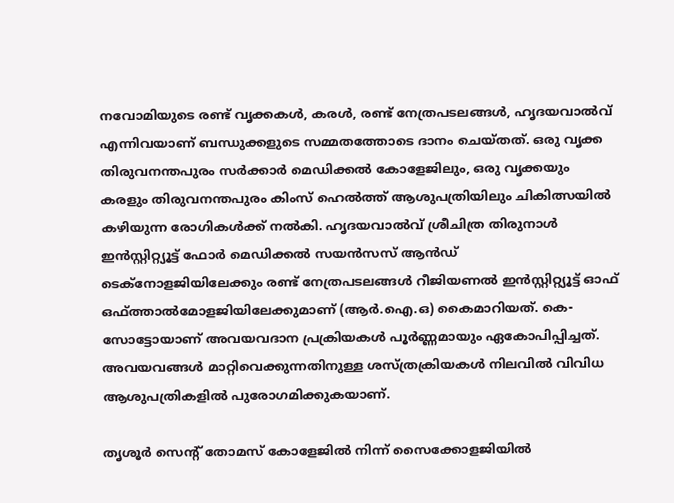നവോമിയുടെ രണ്ട് വൃക്കകൾ, കരൾ, രണ്ട് നേത്രപടലങ്ങൾ, ഹൃദയവാൽവ് എന്നിവയാണ് ബന്ധുക്കളുടെ സമ്മതത്തോടെ ദാനം ചെയ്തത്. ഒരു വൃക്ക തിരുവനന്തപുരം സർക്കാർ മെഡിക്കൽ കോളേജിലും, ഒരു വൃക്കയും കരളും തിരുവനന്തപുരം കിംസ് ഹെൽത്ത് ആശുപത്രിയിലും ചികിത്സയിൽ കഴിയുന്ന രോഗികൾക്ക് നൽകി. ഹൃദയവാൽവ് ശ്രീചിത്ര തിരുനാൾ ഇൻസ്റ്റിറ്റ്യൂട്ട് ഫോർ മെഡിക്കൽ സയൻസസ് ആൻഡ് ടെക്നോളജിയിലേക്കും രണ്ട് നേത്രപടലങ്ങൾ റീജിയണൽ ഇൻസ്റ്റിറ്റ്യൂട്ട് ഓഫ് ഒഫ്ത്താൽമോളജിയിലേക്കുമാണ് (ആ‌‌ർ.ഐ.ഒ) കൈമാറിയത്. കെ-സോട്ടോയാണ് അവയവദാന പ്രക്രിയകൾ പൂർണ്ണമായും ഏകോപിപ്പിച്ചത്. അവയവങ്ങൾ മാറ്റിവെക്കുന്നതിനുള്ള ശസ്ത്രക്രിയകൾ നിലവിൽ വിവിധ ആശുപത്രികളിൽ പുരോഗമിക്കുകയാണ്.

തൃശൂർ സെന്റ് തോമസ് കോളേജിൽ നിന്ന് സൈക്കോളജിയിൽ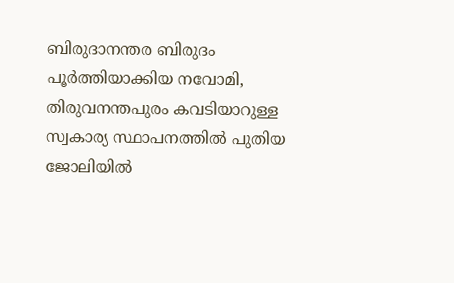ബിരുദാനന്തര ബിരുദം പൂർത്തിയാക്കിയ നവോമി, തിരുവനന്തപുരം കവടിയാറുള്ള സ്വകാര്യ സ്ഥാപനത്തിൽ പുതിയ ജോലിയിൽ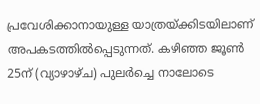പ്രവേശിക്കാനായുള്ള യാത്രയ്ക്കിടയിലാണ് അപകടത്തിൽപ്പെടുന്നത്. കഴിഞ്ഞ ജൂൺ 25ന് (വ്യാഴാഴ്ച) പുലർച്ചെ നാലോടെ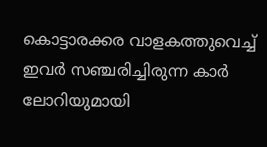കൊട്ടാരക്കര വാളകത്തുവെച്ച് ഇവർ സഞ്ചരിച്ചിരുന്ന കാർ ലോറിയുമായി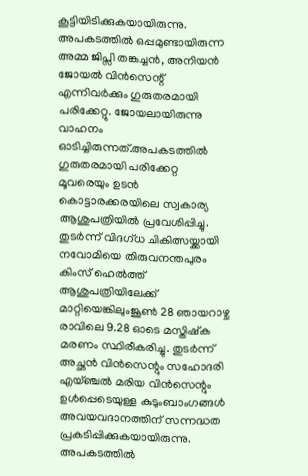കൂട്ടിയിടിക്കുകയായിരുന്നു. അപകടത്തിൽ ഒപ്പമുണ്ടായിരുന്ന അമ്മ ജിപ്സി തങ്കച്ചൻ, അനിയൻ ജോയൽ വിൻസെന്റ് എന്നിവർക്കും ഗുരുതരമായി പരിക്കേറ്റു. ജോയലായിരുന്നു വാഹനം ഓടിച്ചിരുന്നത്.അപകടത്തിൽ ഗുരുതരമായി പരിക്കേറ്റ മൂവരെയും ഉടൻ കൊട്ടാരക്കരയിലെ സ്വകാര്യ ആശുപത്രിയിൽ പ്രവേശിപ്പിച്ചു. തുടർന്ന് വിദഗ്ധ ചികിത്സയ്ക്കായി നവോമിയെ തിരുവനന്തപുരം കിംസ് ഹെൽത്ത് ആശുപത്രിയിലേക്ക് മാറ്റിയെങ്കിലുംജൂൺ 28 ഞായറാഴ്ച രാവിലെ 9.28 ഓടെ മസ്തിഷ്ക മരണം സ്ഥിരീകരിച്ചു. തുടർന്ന് അച്ഛൻ വിൻസെന്റും സഹോദരി എയ്ഞ്ചൽ മരിയ വിൻസെന്റും ഉൾപ്പെടെയുള്ള കുടുംബാംഗങ്ങൾ അവയവദാനത്തിന് സന്നദ്ധത പ്രകടിപ്പിക്കുകയായിരുന്നു. അപകടത്തിൽ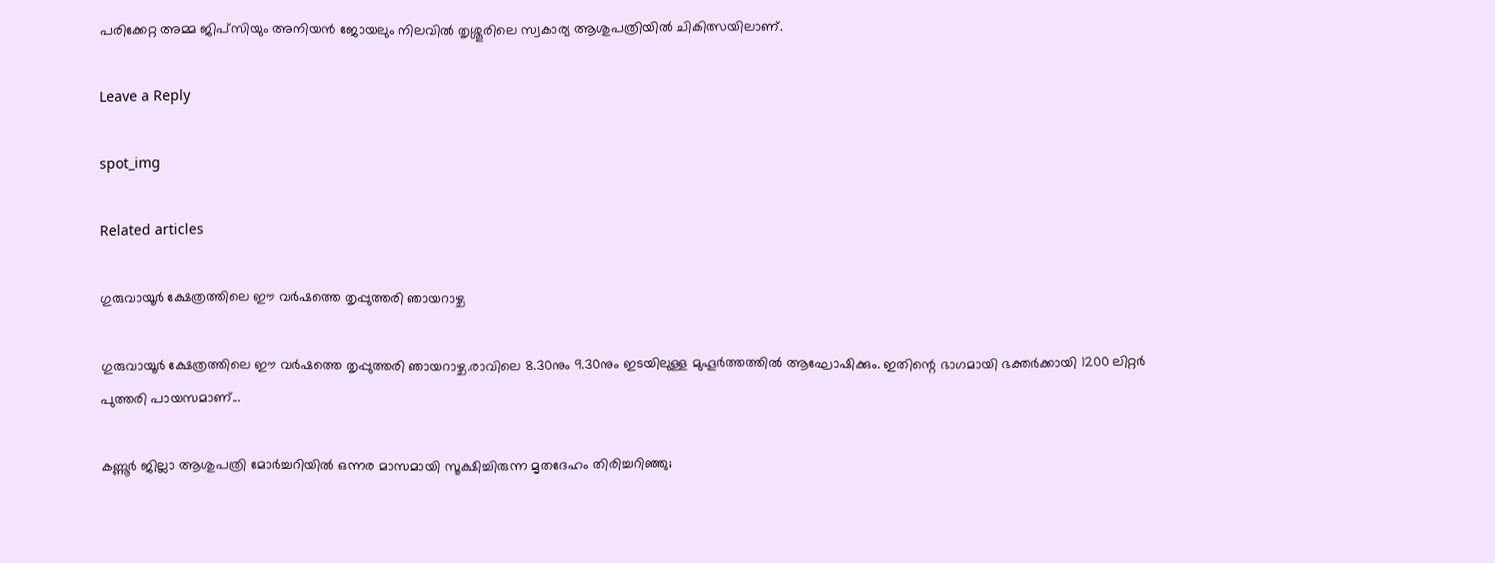പരിക്കേറ്റ അമ്മ ജിപ്സിയും അനിയൻ ജോയലും നിലവിൽ തൃശ്ശൂരിലെ സ്വകാര്യ ആശുപത്രിയിൽ ചികിത്സയിലാണ്.

Leave a Reply

spot_img

Related articles

ഗുരുവായൂർ ക്ഷേത്രത്തിലെ ഈ വർഷത്തെ തൃപ്പുത്തരി ഞായറാഴ്ച

ഗുരുവായൂർ ക്ഷേത്രത്തിലെ ഈ വർഷത്തെ തൃപ്പുത്തരി ഞായറാഴ്ച.രാവിലെ 8.30നും 9.30നും ഇടയിലുള്ള മുഹൂർത്തത്തിൽ ആഘോഷിക്കും. ഇതിന്റെ ഭാഗമായി ഭക്തർക്കായി 1200 ലിറ്റർ പുത്തരി പായസമാണ്...

കണ്ണൂർ ജില്ലാ ആശുപത്രി മോർച്ചറിയിൽ ഒന്നര മാസമായി സൂക്ഷിച്ചിരുന്ന മൃതദേഹം തിരിച്ചറിഞ്ഞു;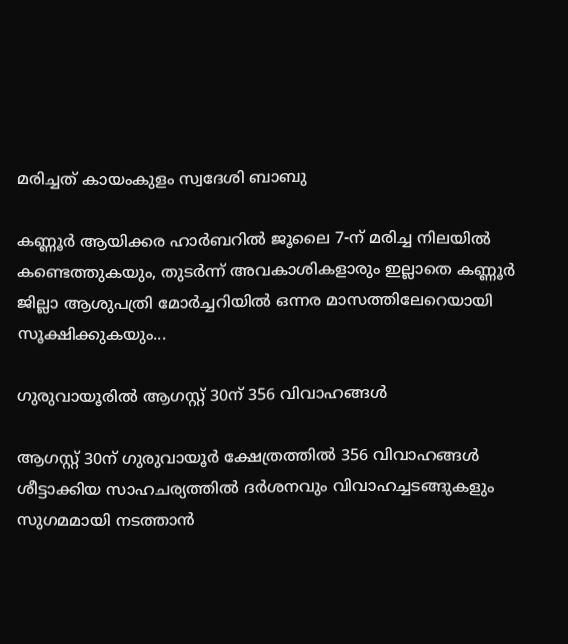മരിച്ചത് കായംകുളം സ്വദേശി ബാബു

കണ്ണൂർ ആയിക്കര ഹാർബറിൽ ജൂലൈ 7-ന് മരിച്ച നിലയിൽ കണ്ടെത്തുകയും, തുടർന്ന് അവകാശികളാരും ഇല്ലാതെ കണ്ണൂർ ജില്ലാ ആശുപത്രി മോർച്ചറിയിൽ ഒന്നര മാസത്തിലേറെയായി സൂക്ഷിക്കുകയും...

ഗുരുവായൂരിൽ ആഗസ്റ്റ് 30ന് 356 വിവാഹങ്ങൾ

ആഗസ്റ്റ് 30ന് ഗുരുവായൂർ ക്ഷേത്രത്തിൽ 356 വിവാഹങ്ങൾ ശീട്ടാക്കിയ സാഹചര്യത്തിൽ ദർശനവും വിവാഹച്ചടങ്ങുകളും സുഗമമായി നടത്താൻ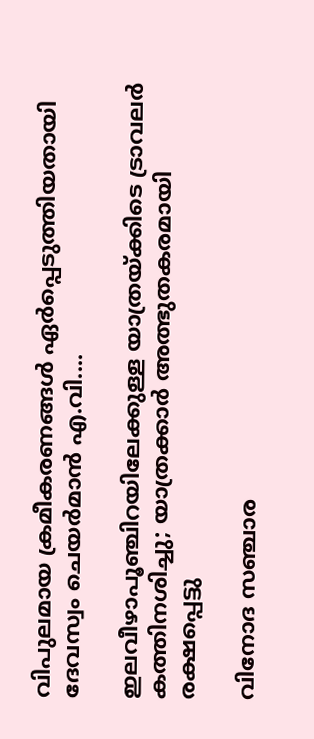വിപുലമായ ക്രമീകരണങ്ങൾ ഏർപ്പെടുത്തിയതായി ദേവസ്വം ചെയർമാൻ എ.വി....

ഇലവീഴാപൂഞ്ചിറയിലേക്കുള്ള യാത്രയ്ക്കിടെ ട്രാവലർ കത്തിനശിച്ചു; യാത്രക്കാർ അത്ഭുതകരമായി രക്ഷപ്പെട്ടു

വിനോദ സഞ്ചാര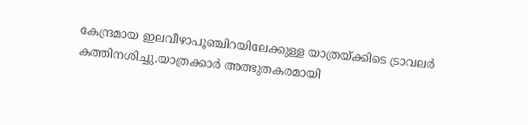കേന്ദ്രമായ ഇലവീഴാപൂഞ്ചിറയിലേക്കുള്ള യാത്രയ്ക്കിടെ ട്രാവലർ കത്തിനശിച്ചു.യാത്രക്കാർ അത്ഭുതകരമായി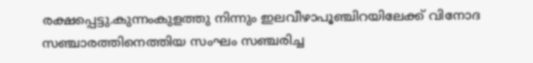രക്ഷപ്പെട്ടു.കുന്നംകുളത്തു നിന്നും ഇലവീഴാപൂഞ്ചിറയിലേക്ക് വിനോദ സഞ്ചാരത്തിനെത്തിയ സംഘം സഞ്ചരിച്ച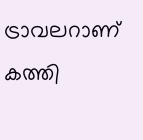ട്രാവലറാണ് കത്തി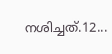നശിച്ചത്.12...